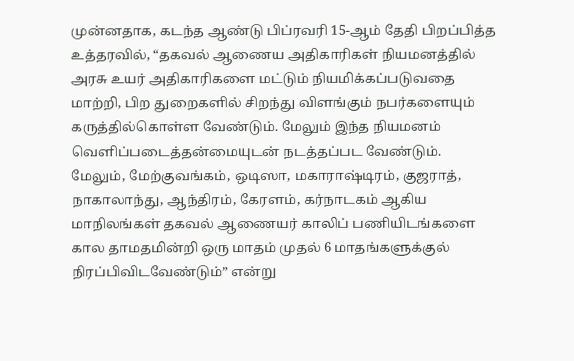முன்னதாக, கடந்த ஆண்டு பிப்ரவரி 15-ஆம் தேதி பிறப்பித்த உத்தரவில், “தகவல் ஆணைய அதிகாரிகள் நியமனத்தில் அரசு உயர் அதிகாரிகளை மட்டும் நியமிக்கப்படுவதை மாற்றி, பிற துறைகளில் சிறந்து விளங்கும் நபர்களையும் கருத்தில்கொள்ள வேண்டும். மேலும் இந்த நியமனம் வெளிப்படைத்தன்மையுடன் நடத்தப்பட வேண்டும். மேலும், மேற்குவங்கம், ஒடிஸா, மகாராஷ்டிரம், குஜராத், நாகாலாந்து, ஆந்திரம், கேரளம், கர்நாடகம் ஆகிய மாநிலங்கள் தகவல் ஆணையர் காலிப் பணியிடங்களை கால தாமதமின்றி ஒரு மாதம் முதல் 6 மாதங்களுக்குல் நிரப்பிவிடவேண்டும்” என்று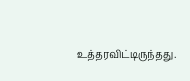உத்தரவிட்டிருந்தது.